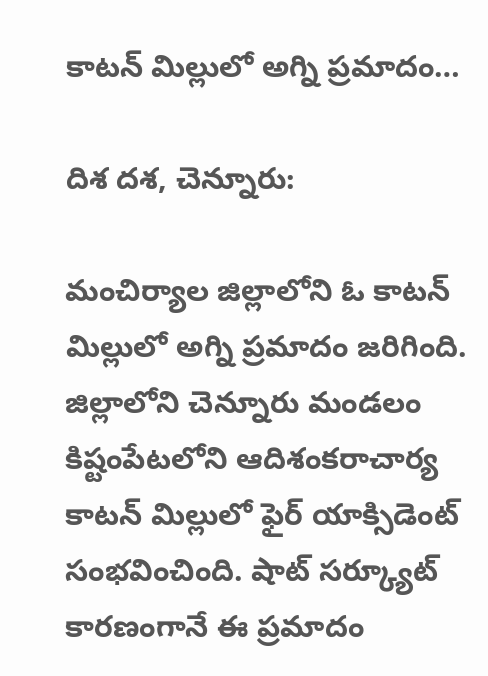కాటన్ మిల్లులో అగ్ని ప్రమాదం…

దిశ దశ, చెన్నూరు:

మంచిర్యాల జిల్లాలోని ఓ కాటన్ మిల్లులో అగ్ని ప్రమాదం జరిగింది. జిల్లాలోని చెన్నూరు మండలం కిష్టంపేటలోని ఆదిశంకరాచార్య కాటన్ మిల్లులో ఫైర్ యాక్సిడెంట్ సంభవించింది. షాట్ సర్క్యూట్ కారణంగానే ఈ ప్రమాదం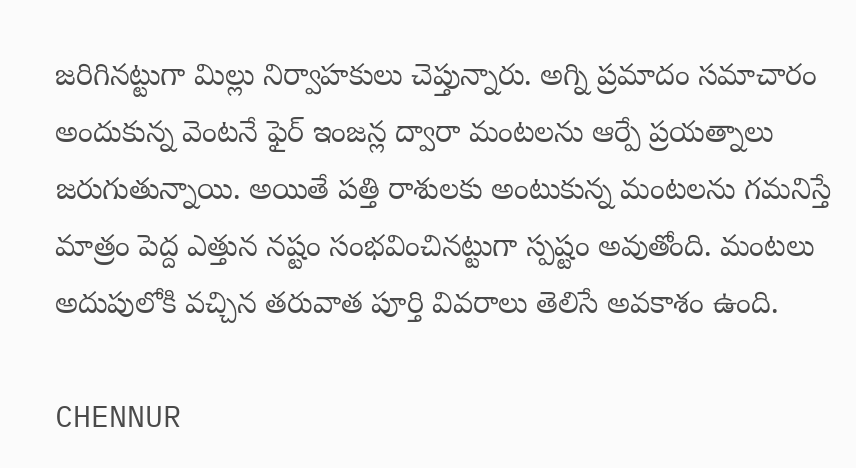జరిగినట్టుగా మిల్లు నిర్వాహకులు చెప్తున్నారు. అగ్ని ప్రమాదం సమాచారం అందుకున్న వెంటనే ఫైర్ ఇంజన్ల ద్వారా మంటలను ఆర్పే ప్రయత్నాలు జరుగుతున్నాయి. అయితే పత్తి రాశులకు అంటుకున్న మంటలను గమనిస్తే మాత్రం పెద్ద ఎత్తున నష్టం సంభవించినట్టుగా స్పష్టం అవుతోంది. మంటలు అదుపులోకి వచ్చిన తరువాత పూర్తి వివరాలు తెలిసే అవకాశం ఉంది.

CHENNUR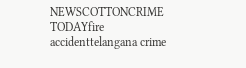NEWSCOTTONCRIME TODAYfire accidenttelangana crime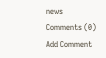news
Comments (0)
Add Comment